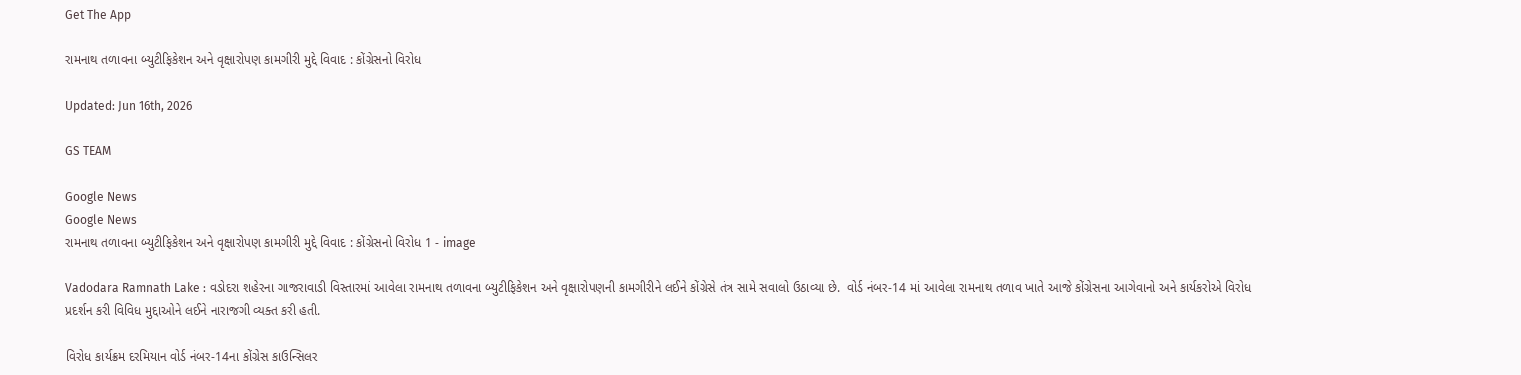Get The App

રામનાથ તળાવના બ્યુટીફિકેશન અને વૃક્ષારોપણ કામગીરી મુદ્દે વિવાદ : કોંગ્રેસનો વિરોધ

Updated: Jun 16th, 2026

GS TEAM

Google News
Google News
રામનાથ તળાવના બ્યુટીફિકેશન અને વૃક્ષારોપણ કામગીરી મુદ્દે વિવાદ : કોંગ્રેસનો વિરોધ 1 - image

Vadodara Ramnath Lake : વડોદરા શહેરના ગાજરાવાડી વિસ્તારમાં આવેલા રામનાથ તળાવના બ્યુટીફિકેશન અને વૃક્ષારોપણની કામગીરીને લઈને કોંગ્રેસે તંત્ર સામે સવાલો ઉઠાવ્યા છે.  વોર્ડ નંબર-14 માં આવેલા રામનાથ તળાવ ખાતે આજે કોંગ્રેસના આગેવાનો અને કાર્યકરોએ વિરોધ પ્રદર્શન કરી વિવિધ મુદ્દાઓને લઈને નારાજગી વ્યક્ત કરી હતી.

વિરોધ કાર્યક્રમ દરમિયાન વોર્ડ નંબર-14ના કોંગ્રેસ કાઉન્સિલર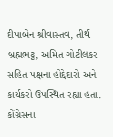દીપાબેન શ્રીવાસ્તવ, તીર્થ બ્રહ્મભટ્ટ, અમિત ગોટીલકર સહિત પક્ષના હોદ્દેદારો અને કાર્યકરો ઉપસ્થિત રહ્યા હતા. કોંગ્રેસના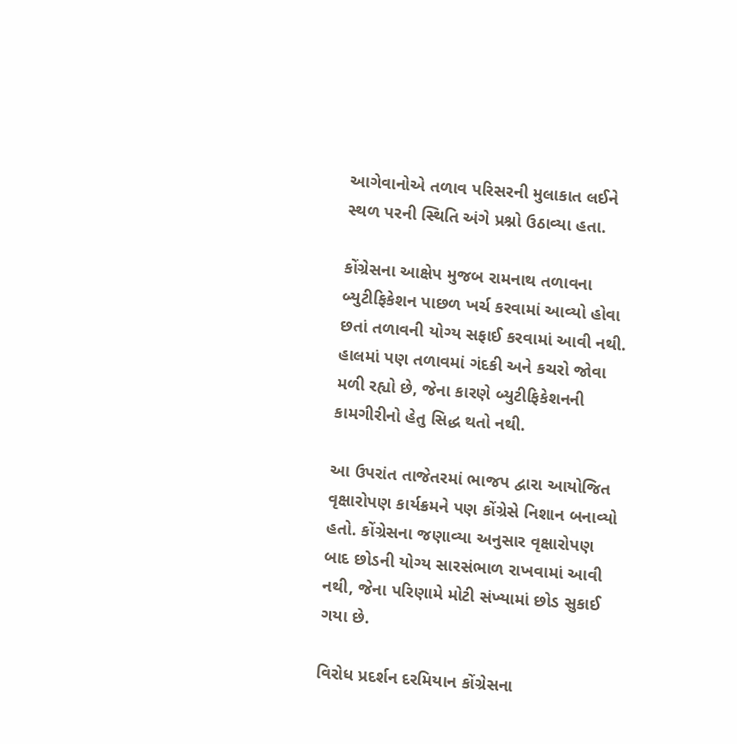આગેવાનોએ તળાવ પરિસરની મુલાકાત લઈને સ્થળ પરની સ્થિતિ અંગે પ્રશ્નો ઉઠાવ્યા હતા.

કોંગ્રેસના આક્ષેપ મુજબ રામનાથ તળાવના બ્યુટીફિકેશન પાછળ ખર્ચ કરવામાં આવ્યો હોવા છતાં તળાવની યોગ્ય સફાઈ કરવામાં આવી નથી. હાલમાં પણ તળાવમાં ગંદકી અને કચરો જોવા મળી રહ્યો છે, જેના કારણે બ્યુટીફિકેશનની કામગીરીનો હેતુ સિદ્ધ થતો નથી.

આ ઉપરાંત તાજેતરમાં ભાજપ દ્વારા આયોજિત વૃક્ષારોપણ કાર્યક્રમને પણ કોંગ્રેસે નિશાન બનાવ્યો હતો. કોંગ્રેસના જણાવ્યા અનુસાર વૃક્ષારોપણ બાદ છોડની યોગ્ય સારસંભાળ રાખવામાં આવી નથી, જેના પરિણામે મોટી સંખ્યામાં છોડ સુકાઈ ગયા છે.

વિરોધ પ્રદર્શન દરમિયાન કોંગ્રેસના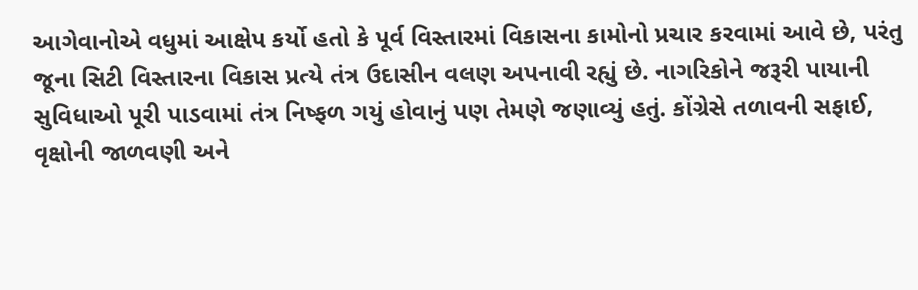આગેવાનોએ વધુમાં આક્ષેપ કર્યો હતો કે પૂર્વ વિસ્તારમાં વિકાસના કામોનો પ્રચાર કરવામાં આવે છે, પરંતુ જૂના સિટી વિસ્તારના વિકાસ પ્રત્યે તંત્ર ઉદાસીન વલણ અપનાવી રહ્યું છે. નાગરિકોને જરૂરી પાયાની સુવિધાઓ પૂરી પાડવામાં તંત્ર નિષ્ફળ ગયું હોવાનું પણ તેમણે જણાવ્યું હતું. કોંગ્રેસે તળાવની સફાઈ, વૃક્ષોની જાળવણી અને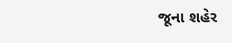જૂના શહેર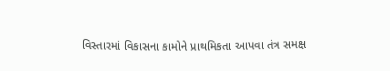વિસ્તારમાં વિકાસના કામોને પ્રાથમિકતા આપવા તંત્ર સમક્ષ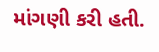માંગણી કરી હતી.